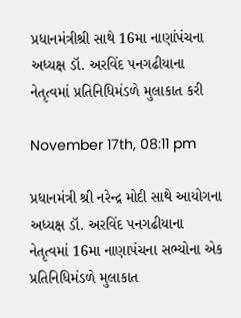પ્રધાનમંત્રીશ્રી સાથે 16મા નાણાંપંચના અધ્યક્ષ ડૉ. અરવિંદ પનગઢીયાના નેતૃત્વમાં પ્રતિનિધિમંડળે મુલાકાત કરી

November 17th, 08:11 pm

પ્રધાનમંત્રી શ્રી નરેન્દ્ર મોદી સાથે આયોગના અધ્યક્ષ ડૉ. અરવિંદ પનગઢીયાના નેતૃત્વમાં 16મા નાણાપંચના સભ્યોના એક પ્રતિનિધિમંડળે મુલાકાત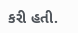કરી હતી.